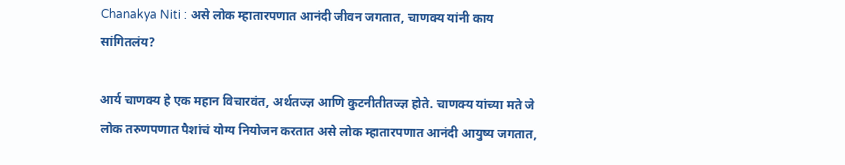Chanakya Niti : असे लोक म्हातारपणात आनंदी जीवन जगतात, चाणक्य यांनी काय सांगितलंय?

आर्य चाणक्य हे एक महान विचारवंत, अर्थतज्ज्ञ आणि कुटनीतीतज्ज्ञ होते. चाणक्य यांच्या मते जे लोक तरुणपणात पैशांचं योग्य नियोजन करतात असे लोक म्हातारपणात आनंदी आयुष्य जगतात,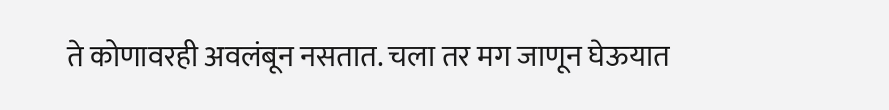ते कोणावरही अवलंबून नसतात. चला तर मग जाणून घेऊयात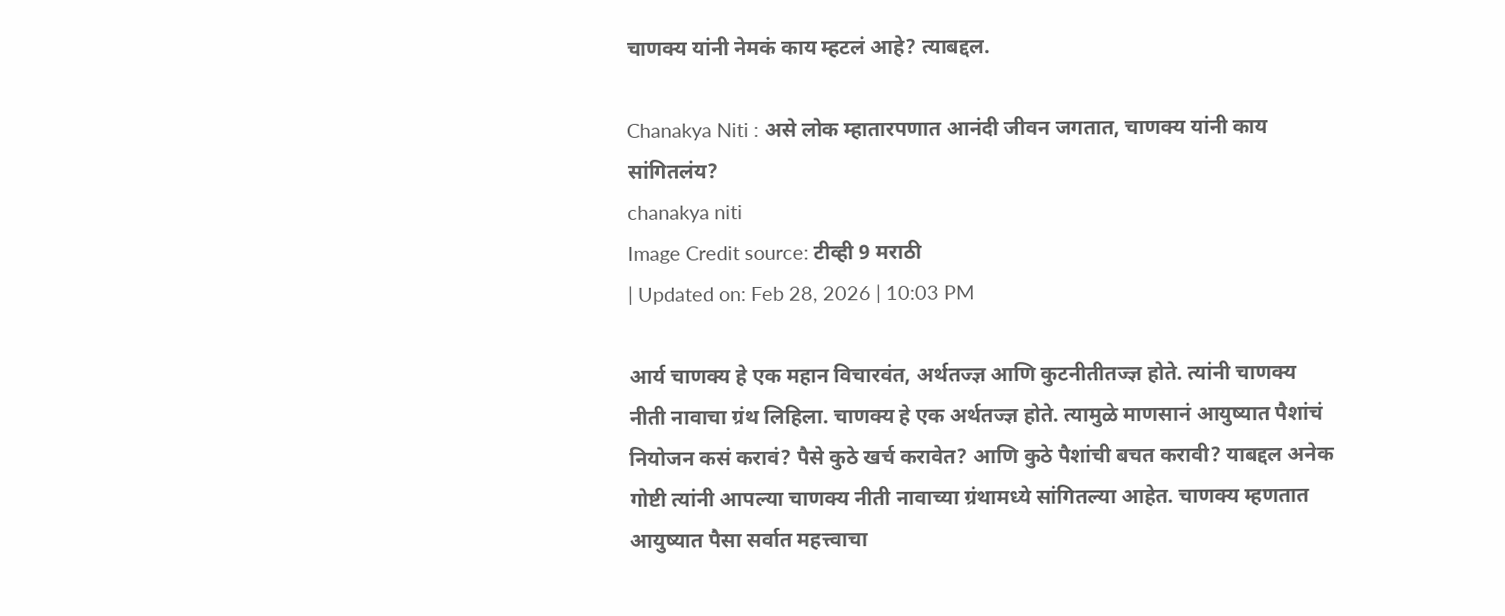चाणक्य यांनी नेमकं काय म्हटलं आहे? त्याबद्दल.

Chanakya Niti : असे लोक म्हातारपणात आनंदी जीवन जगतात, चाणक्य यांनी काय सांगितलंय?
chanakya niti
Image Credit source: टीव्ही 9 मराठी
| Updated on: Feb 28, 2026 | 10:03 PM

आर्य चाणक्य हे एक महान विचारवंत, अर्थतज्ज्ञ आणि कुटनीतीतज्ज्ञ होते. त्यांनी चाणक्य नीती नावाचा ग्रंथ लिहिला. चाणक्य हे एक अर्थतज्ज्ञ होते. त्यामुळे माणसानं आयुष्यात पैशांचं नियोजन कसं करावं? पैसे कुठे खर्च करावेत? आणि कुठे पैशांची बचत करावी? याबद्दल अनेक गोष्टी त्यांनी आपल्या चाणक्य नीती नावाच्या ग्रंथामध्ये सांगितल्या आहेत. चाणक्य म्हणतात आयुष्यात पैसा सर्वात महत्त्वाचा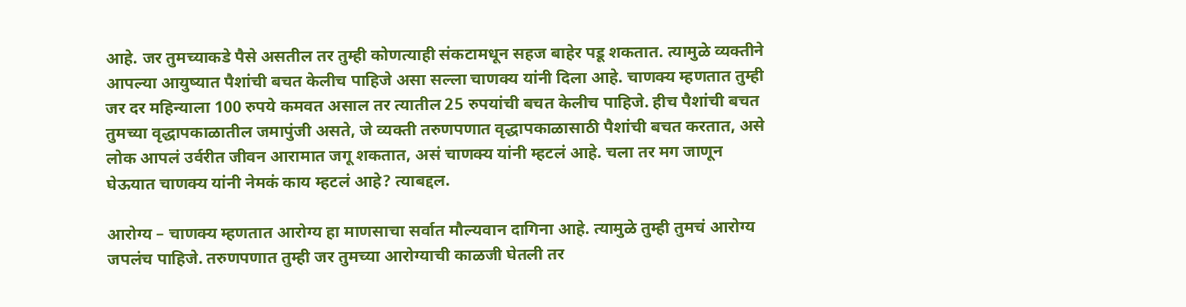आहे. जर तुमच्याकडे पैसे असतील तर तुम्ही कोणत्याही संकटामधून सहज बाहेर पडू शकतात. त्यामुळे व्यक्तीने आपल्या आयुष्यात पैशांची बचत केलीच पाहिजे असा सल्ला चाणक्य यांनी दिला आहे. चाणक्य म्हणतात तुम्ही जर दर महिन्याला 100 रुपये कमवत असाल तर त्यातील 25 रुपयांची बचत केलीच पाहिजे. हीच पैशांची बचत तुमच्या वृद्धापकाळातील जमापुंजी असते, जे व्यक्ती तरुणपणात वृद्धापकाळासाठी पैशांची बचत करतात, असे लोक आपलं उर्वरीत जीवन आरामात जगू शकतात, असं चाणक्य यांनी म्हटलं आहे. चला तर मग जाणून घेऊयात चाणक्य यांनी नेमकं काय म्हटलं आहे? त्याबद्दल.

आरोग्य – चाणक्य म्हणतात आरोग्य हा माणसाचा सर्वात मौल्यवान दागिना आहे. त्यामुळे तुम्ही तुमचं आरोग्य जपलंच पाहिजे. तरुणपणात तुम्ही जर तुमच्या आरोग्याची काळजी घेतली तर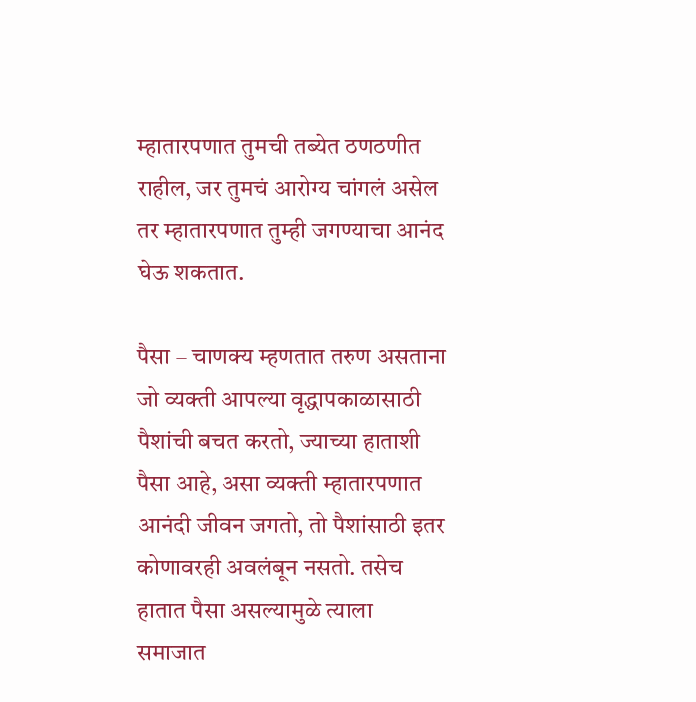म्हातारपणात तुमची तब्येत ठणठणीत राहील, जर तुमचं आरोग्य चांगलं असेल तर म्हातारपणात तुम्ही जगण्याचा आनंद घेऊ शकतात.

पैसा – चाणक्य म्हणतात तरुण असताना जो व्यक्ती आपल्या वृद्धापकाळासाठी पैशांची बचत करतो, ज्याच्या हाताशी पैसा आहे, असा व्यक्ती म्हातारपणात आनंदी जीवन जगतो, तो पैशांसाठी इतर कोणावरही अवलंबून नसतो. तसेच हातात पैसा असल्यामुळे त्याला समाजात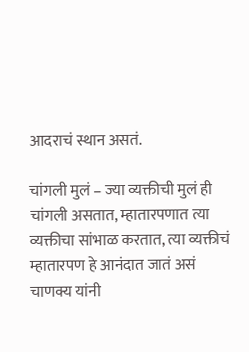आदराचं स्थान असतं.

चांगली मुलं – ज्या व्यक्तीची मुलं ही चांगली असतात, म्हातारपणात त्या व्यक्तीचा सांभाळ करतात, त्या व्यक्तीचं म्हातारपण हे आनंदात जातं असं चाणक्य यांनी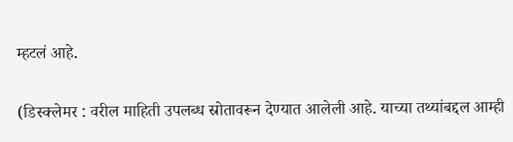म्हटलं आहे.

(डिस्क्लेमर : वरील माहिती उपलब्ध स्रोतावरून देण्यात आलेली आहे. याच्या तथ्यांबद्दल आम्ही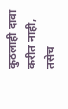कुठलाही दावा करीत नाही, तसेच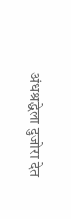अंधश्रद्धेला दुजोरा देत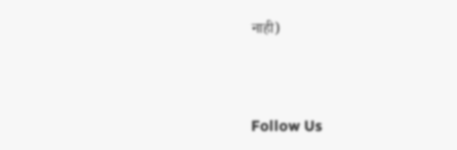नाही)



Follow Us